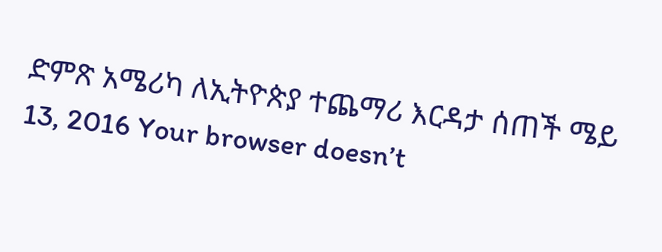ድምጽ አሜሪካ ለኢትዮጵያ ተጨማሪ እርዳታ ሰጠች ሜይ 13, 2016 Your browser doesn’t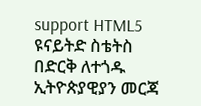support HTML5 ዩናይትድ ስቴትስ በድርቅ ለተጎዱ ኢትዮጵያዊያን መርጃ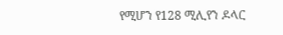የሚሆን የ128 ሚሊየን ዶላር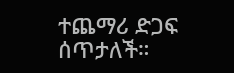ተጨማሪ ድጋፍ ሰጥታለች።